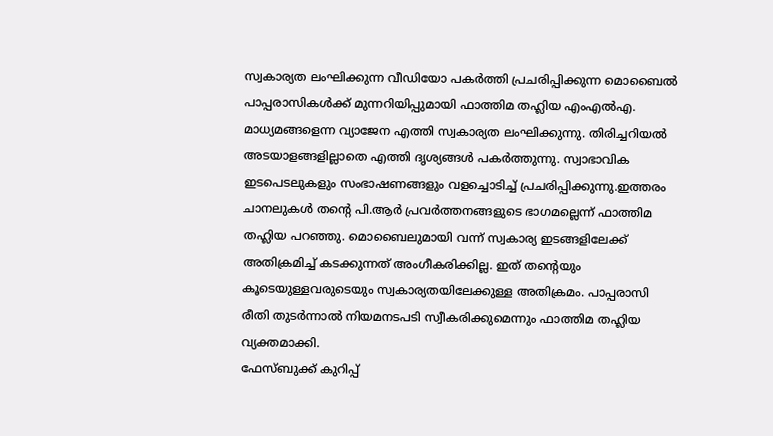സ്വകാര്യത ലംഘിക്കുന്ന വീഡിയോ പകർത്തി പ്രചരിപ്പിക്കുന്ന മൊബൈൽ പാപ്പരാസികൾക്ക് മുന്നറിയിപ്പുമായി ഫാത്തിമ തഹ്ലിയ എംഎൽഎ. മാധ്യമങ്ങളെന്ന വ്യാജേന എത്തി സ്വകാര്യത ലംഘിക്കുന്നു. തിരിച്ചറിയൽ അടയാളങ്ങളില്ലാതെ എത്തി ദൃശ്യങ്ങൾ പകർത്തുന്നു. സ്വാഭാവിക ഇടപെടലുകളും സംഭാഷണങ്ങളും വളച്ചൊടിച്ച് പ്രചരിപ്പിക്കുന്നു.ഇത്തരം ചാനലുകൾ തന്റെ പി.ആർ പ്രവർത്തനങ്ങളുടെ ഭാഗമല്ലെന്ന് ഫാത്തിമ തഹ്ലിയ പറഞ്ഞു. മൊബൈലുമായി വന്ന് സ്വകാര്യ ഇടങ്ങളിലേക്ക് അതിക്രമിച്ച് കടക്കുന്നത് അംഗീകരിക്കില്ല. ഇത് തന്റെയും കൂടെയുള്ളവരുടെയും സ്വകാര്യതയിലേക്കുള്ള അതിക്രമം. പാപ്പരാസി രീതി തുടർന്നാൽ നിയമനടപടി സ്വീകരിക്കുമെന്നും ഫാത്തിമ തഹ്ലിയ വ്യക്തമാക്കി.
ഫേസ്ബുക്ക് കുറിപ്പ്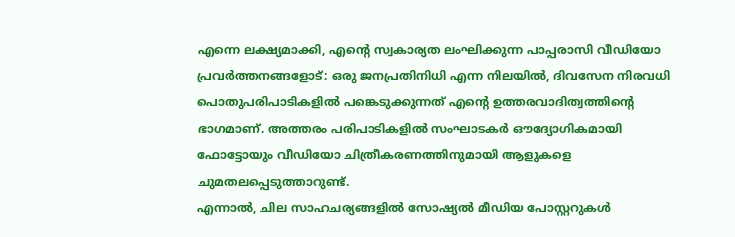എന്നെ ലക്ഷ്യമാക്കി, എന്റെ സ്വകാര്യത ലംഘിക്കുന്ന പാപ്പരാസി വീഡിയോ പ്രവർത്തനങ്ങളോട്: ഒരു ജനപ്രതിനിധി എന്ന നിലയിൽ, ദിവസേന നിരവധി പൊതുപരിപാടികളിൽ പങ്കെടുക്കുന്നത് എന്റെ ഉത്തരവാദിത്വത്തിന്റെ ഭാഗമാണ്. അത്തരം പരിപാടികളിൽ സംഘാടകർ ഔദ്യോഗികമായി ഫോട്ടോയും വീഡിയോ ചിത്രീകരണത്തിനുമായി ആളുകളെ ചുമതലപ്പെടുത്താറുണ്ട്.
എന്നാൽ, ചില സാഹചര്യങ്ങളിൽ സോഷ്യൽ മീഡിയ പോസ്റ്ററുകൾ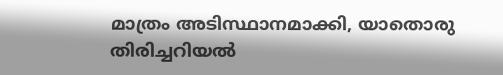മാത്രം അടിസ്ഥാനമാക്കി, യാതൊരു തിരിച്ചറിയൽ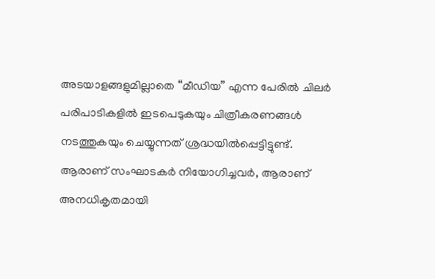അടയാളങ്ങളുമില്ലാതെ “മീഡിയ” എന്ന പേരിൽ ചിലർ പരിപാടികളിൽ ഇടപെടുകയും ചിത്രീകരണങ്ങൾ നടത്തുകയും ചെയ്യുന്നത് ശ്രദ്ധയിൽപ്പെട്ടിട്ടുണ്ട്. ആരാണ് സംഘാടകർ നിയോഗിച്ചവർ, ആരാണ് അനധികൃതമായി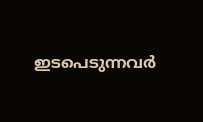ഇടപെടുന്നവർ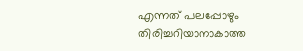എന്നത് പലപ്പോഴും തിരിച്ചറിയാനാകാത്ത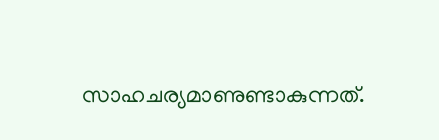സാഹചര്യമാണുണ്ടാകുന്നത്.